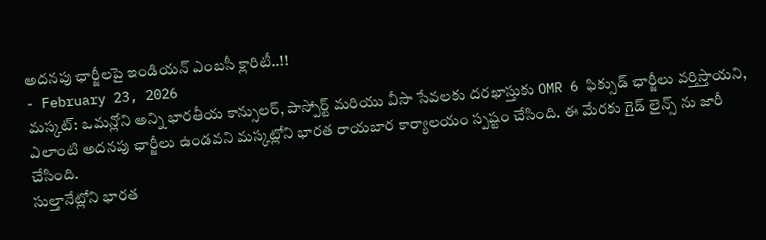అదనపు ఛార్జీలపై ఇండియన్ ఎంబసీ క్లారిటీ..!!
- February 23, 2026
మస్కట్: ఒమన్లోని అన్ని భారతీయ కాన్సులర్, పాస్పోర్ట్ మరియు వీసా సేవలకు దరఖాస్తుకు OMR 6 ఫిక్సుడ్ ఛార్జీలు వర్తిస్తాయని, ఎలాంటి అదనపు ఛార్జీలు ఉండవని మస్కట్లోని భారత రాయబార కార్యాలయం స్పష్టం చేసింది. ఈ మేరకు గైడ్ లైన్స్ ను జారీ చేసింది.
సుల్తానేట్లోని భారత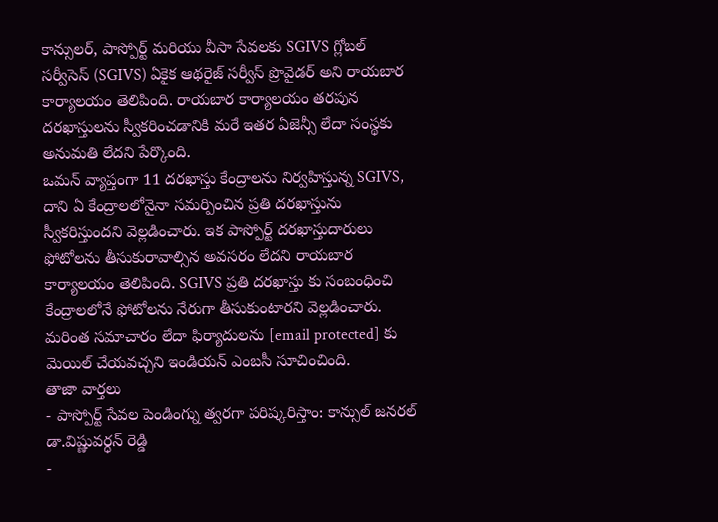కాన్సులర్, పాస్పోర్ట్ మరియు వీసా సేవలకు SGIVS గ్లోబల్ సర్వీసెస్ (SGIVS) ఏకైక ఆథరైజ్ సర్వీస్ ప్రొవైడర్ అని రాయబార కార్యాలయం తెలిపింది. రాయబార కార్యాలయం తరపున దరఖాస్తులను స్వీకరించడానికి మరే ఇతర ఏజెన్సీ లేదా సంస్థకు అనుమతి లేదని పేర్కొంది.
ఒమన్ వ్యాప్తంగా 11 దరఖాస్తు కేంద్రాలను నిర్వహిస్తున్న SGIVS, దాని ఏ కేంద్రాలలోనైనా సమర్పించిన ప్రతి దరఖాస్తును స్వీకరిస్తుందని వెల్లడించారు. ఇక పాస్పోర్ట్ దరఖాస్తుదారులు ఫోటోలను తీసుకురావాల్సిన అవసరం లేదని రాయబార కార్యాలయం తెలిపింది. SGIVS ప్రతి దరఖాస్తు కు సంబంధించి కేంద్రాలలోనే ఫోటోలను నేరుగా తీసుకుంటారని వెల్లడించారు. మరింత సమాచారం లేదా ఫిర్యాదులను [email protected] కు మెయిల్ చేయవచ్చని ఇండియన్ ఎంబసీ సూచించింది.
తాజా వార్తలు
- పాస్పోర్ట్ సేవల పెండింగ్ను త్వరగా పరిష్కరిస్తాం: కాన్సుల్ జనరల్ డా.విష్ణువర్ధన్ రెడ్డి
-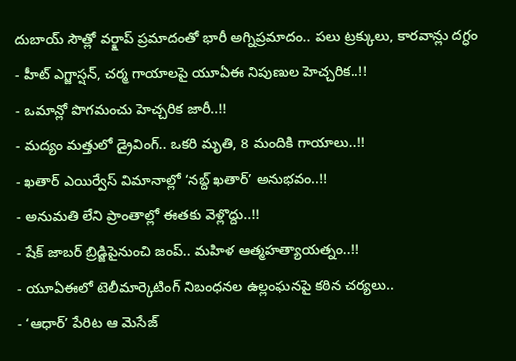దుబాయ్ సౌత్లో వర్క్షాప్ ప్రమాదంతో భారీ అగ్నిప్రమాదం.. పలు ట్రక్కులు, కారవాన్లు దగ్ధం
- హీట్ ఎగ్జాస్షన్, చర్మ గాయాలపై యూఏఈ నిపుణుల హెచ్చరిక..!!
- ఒమాన్లో పొగమంచు హెచ్చరిక జారీ..!!
- మద్యం మత్తులో డ్రైవింగ్.. ఒకరి మృతి, 8 మందికి గాయాలు..!!
- ఖతార్ ఎయిర్వేస్ విమానాల్లో ‘నబ్ద్ ఖతార్’ అనుభవం..!!
- అనుమతి లేని ప్రాంతాల్లో ఈతకు వెళ్లొద్దు..!!
- షేక్ జాబర్ బ్రిడ్జిపైనుంచి జంప్.. మహిళ ఆత్మహత్యాయత్నం..!!
- యూఏఈలో టెలీమార్కెటింగ్ నిబంధనల ఉల్లంఘనపై కఠిన చర్యలు..
- ‘ఆధార్’ పేరిట ఆ మెసేజ్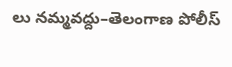లు నమ్మవద్దు–తెలంగాణ పోలీస్